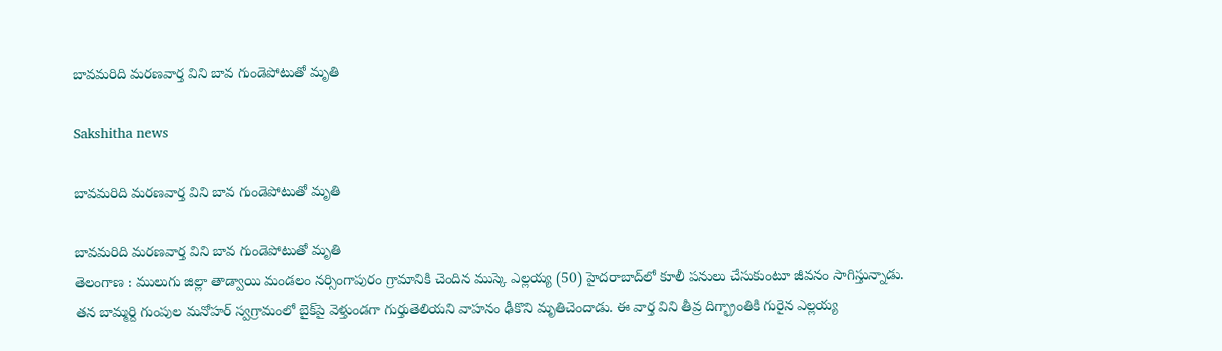బావమరిది మరణవార్త విని బావ గుండెపోటుతో మృతి

Sakshitha news

బావమరిది మరణవార్త విని బావ గుండెపోటుతో మృతి

బావమరిది మరణవార్త విని బావ గుండెపోటుతో మృతి
తెలంగాణ : ములుగు జిల్లా తాడ్వాయి మండలం నర్సింగాపురం గ్రామానికి చెందిన ముస్కె ఎల్లయ్య (50) హైదరాబాద్‌లో కూలీ పనులు చేసుకుంటూ జీవనం సాగిస్తున్నాడు. తన బామ్మర్ది గుంపుల మనోహర్ స్వగ్రామంలో బైక్‌పై వెళ్తుండగా గుర్తుతెలియని వాహనం ఢీకొని మృతిచెందాడు. ఈ వార్త విని తీవ్ర దిగ్భ్రాంతికి గురైన ఎల్లయ్య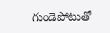గుండెపోటుతో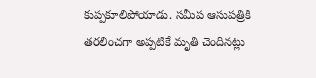కుప్పకూలిపోయాడు. సమీప ఆసుపత్రికి తరలించగా అప్పటికే మృతి చెందినట్లు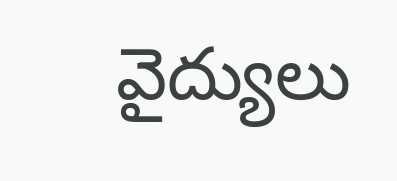వైద్యులు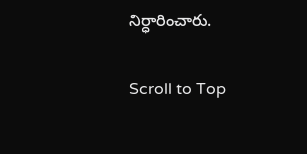నిర్ధారించారు.

Scroll to Top